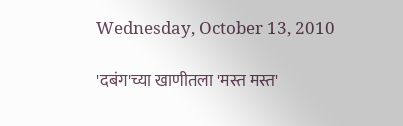Wednesday, October 13, 2010

'दबंग'च्या खाणीतला 'मस्त मस्त'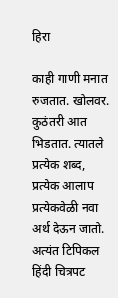हिरा

काही गाणी मनात रुजतात. खोलवर. कुठंतरी आत भिडतात. त्यातले प्रत्येक शब्द, प्रत्येक आलाप प्रत्येकवेळी नवा अर्थ देऊन जातो. अत्यंत टिपिकल हिंदी चित्रपट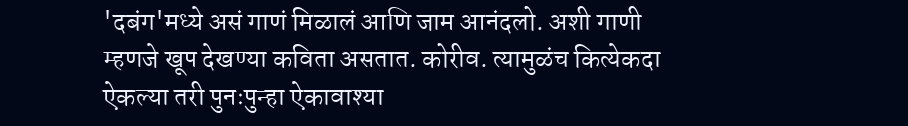'दबंग'मध्ये असं गाणं मिळालं आणि जाम आनंदलो. अशी गाणी म्हणजे खूप देखण्या कविता असतात. कोरीव. त्यामुळंच कित्येकदा ऐकल्या तरी पुनःपुन्हा ऐकावाश्या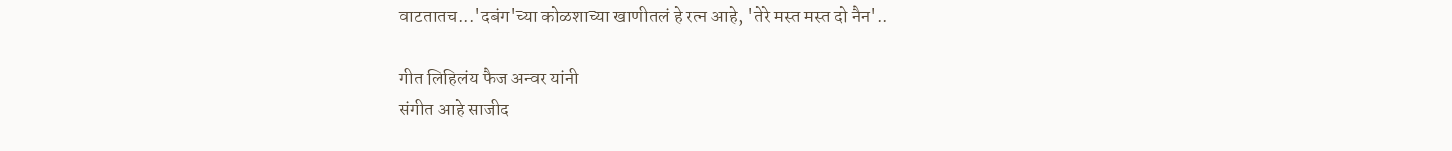वाटतातच...'दबंग'च्या कोळशाच्या खाणीतलं हे रत्न आहे, 'तेरे मस्त मस्त दो नैन'..

गीत लिहिलंय फैज अन्वर यांनी
संगीत आहे साजीद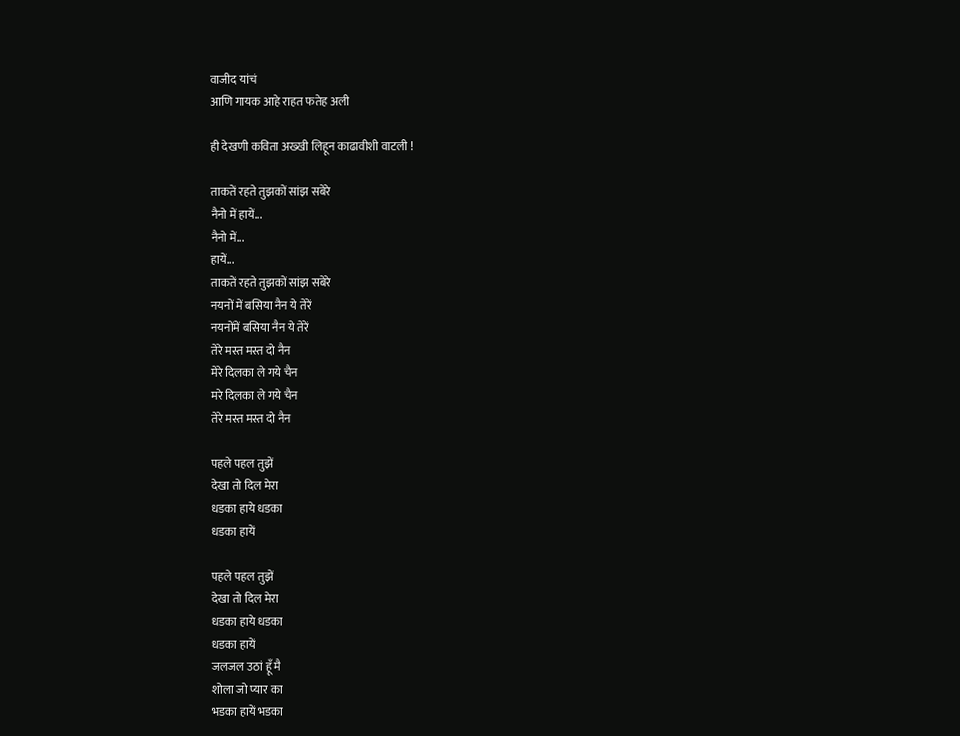वाजीद यांचं
आणि गायक आहे राहत फतेह अली

ही देखणी कविता अख्खी लिहून काढावीशी वाटली !

ताकतें रहते तुझकों सांझ सबेरे
नैनो में हायें...
नैनो में...
हायें...
ताकतें रहते तुझकों सांझ सबेरे
नयनों में बसिया नैन ये तेरें
नयनोंमें बसिया नैन ये तेरें
तेरे मस्त मस्त दो नैन
मेरे दिलका ले गये चैन
मरे दिलका ले गये चैन
तेरे मस्त मस्त दो नैन

पहले पहल तुझें
देखा तो दिल मेरा
धडका हाये धडका
धडका हायें

पहले पहल तुझें
देखा तो दिल मेरा
धडका हाये धडका
धडका हायें
जलजल उठां हूँ मै
शोला जो प्यार का
भडका हायें भडका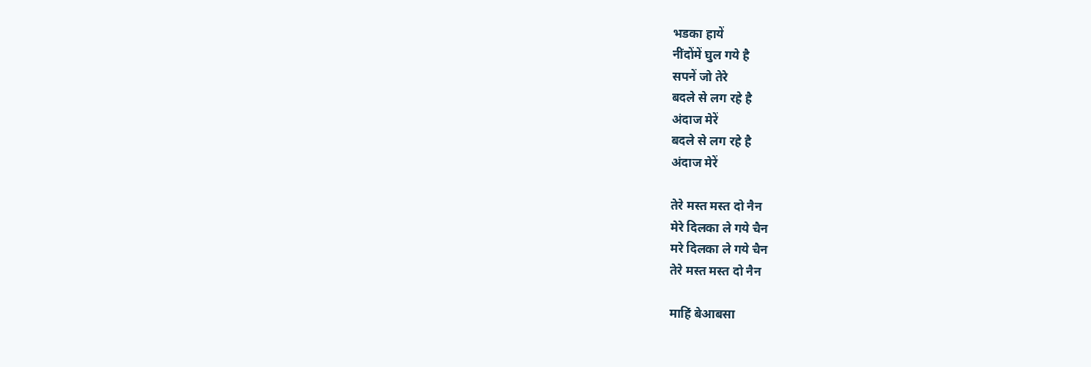भडका हायें
नींदोंमें घुल गये है
सपनें जो तेरे
बदले से लग रहे है
अंदाज मेरें
बदले से लग रहे है
अंदाज मेरें

तेरे मस्त मस्त दो नैन
मेरे दिलका ले गये चैन
मरे दिलका ले गये चैन
तेरे मस्त मस्त दो नैन

माहिं बेआबसा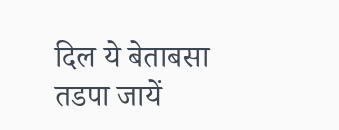दिल ये बेताबसा
तडपा जायें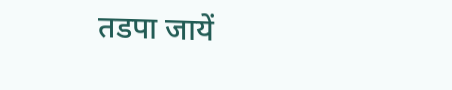तडपा जायें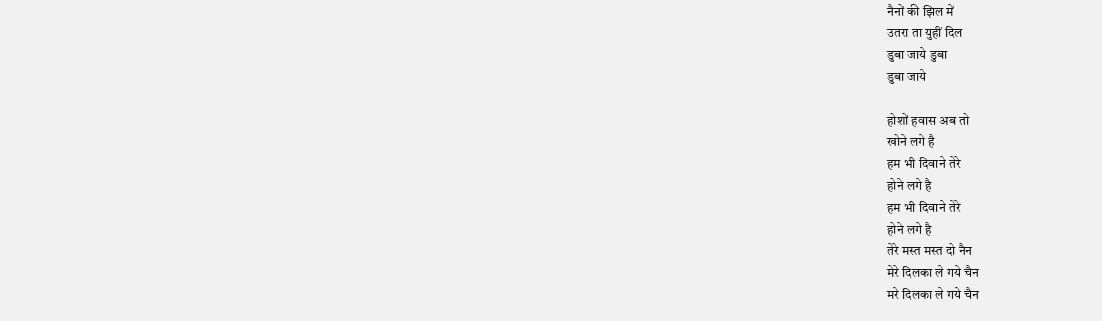नैनों की झिल में
उतरा ता युहीं दिल
डुबा जाये डुबा
डुबा जाये

होशों हवास अब तो
खोने लगे है
हम भी दिवाने तेरे
होने लगे है
हम भी दिवाने तेरे
होने लगे है
तेरे मस्त मस्त दो नैन
मेरे दिलका ले गये चैन
मरे दिलका ले गये चैन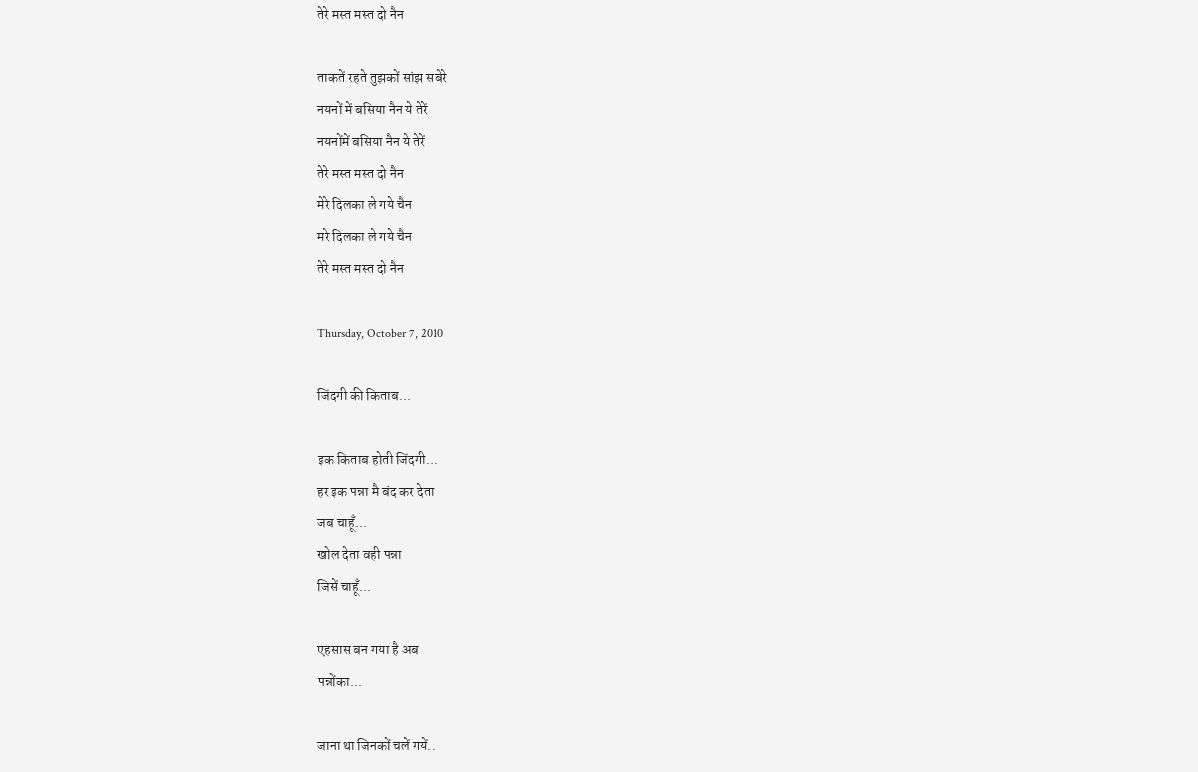तेरे मस्त मस्त दो नैन

ताकतें रहते तुझकों सांझ सबेरे
नयनों में बसिया नैन ये तेरें
नयनोंमें बसिया नैन ये तेरें
तेरे मस्त मस्त दो नैन
मेरे दिलका ले गये चैन
मरे दिलका ले गये चैन
तेरे मस्त मस्त दो नैन

Thursday, October 7, 2010

जिंदगी की किताब...

इक किताब होती जिंदगी...
हर इक पन्ना मै बंद कर देता
जब चाहूँ...
खोल देता वही पन्ना
जिसें चाहूँ...

एहसास बन गया है अब
पन्नोंका...

जाना था जिनकों चलें गयें..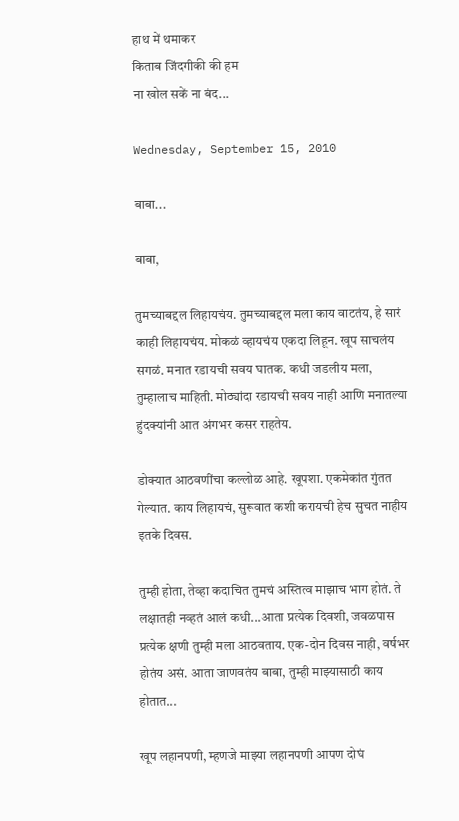हाथ में थमाकर
किताब जिंदगीकी की हम
ना खोल सकें ना बंद...

Wednesday, September 15, 2010

बाबा...

बाबा,

तुमच्याबद्दल लिहायचंय. तुमच्याबद्दल मला काय वाटतंय, हे सारं काही लिहायचंय. मोकळं व्हायचंय एकदा लिहून. खूप साचलंय सगळं. मनात रडायची सवय घातक. कधी जडलीय मला, तुम्हालाच माहिती. मोठ्यांदा रडायची सवय नाही आणि मनातल्या हुंदक्यांनी आत अंगभर कसर राहतेय.

डोक्यात आठवणींचा कल्लोळ आहे. खूपशा. एकमेकांत गुंतत गेल्यात. काय लिहायचं, सुरूवात कशी करायची हेच सुचत नाहीय इतके दिवस.

तुम्ही होता, तेव्हा कदाचित तुमचं अस्तित्व माझाच भाग होतं. ते लक्षातही नव्हतं आलं कधी...आता प्रत्येक दिवशी, जवळपास प्रत्येक क्षणी तुम्ही मला आठवताय. एक-दोन दिवस नाही, वर्षभर होतंय असं. आता जाणवतंय बाबा, तुम्ही माझ्यासाठी काय होतात...

खूप लहानपणी, म्हणजे माझ्या लहानपणी आपण दोघं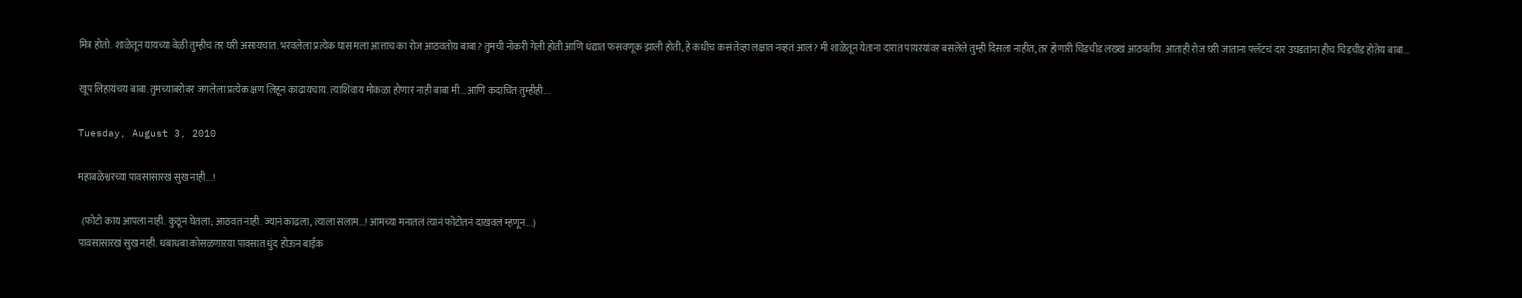मित्र होतो. शाळेतून यायच्या वेळी तुम्हीच तर घरी असायचात. भरवलेला प्रत्येक घास मला आत्ताच का रोज आठवतोय बाबा? तुमची नोकरी गेली होती आणि धंद्यात फसवणूक झाली होती, हे कधीच कसं तेव्हा लक्षात नव्हतं आलं? मी शाळेतून येताना दारात पायऱयांवर बसलेले तुम्ही दिसला नाहीत, तर होणारी चिडचीड लख्खं आठवतीय. आताही रोज घरी जाताना फ्लॅटचं दार उघडताना हीच चिडचीड होतेय बाबा...

खूप लिहायंचय बाबा. तुमच्याबरोबर जगलेला प्रत्येक क्षण लिहून काढायचाय. त्याशिवाय मोकळा होणार नाही बाबा मी...आणि कदाचित तुम्हीही...

Tuesday, August 3, 2010

महाबळेश्वरच्या पावसासारखं सुख नाही...!

  (फोटो काय आपला नाही. कुठून घेतला; आठवत नाही. ज्यानं काढला, त्याला सलाम...! आमच्या मनातलं त्यानं फोटोतनं दाखवलं म्हणून...)
पावसासारखं सुख नाही. धबाधबा कोसळणाऱया पावसात धुंद होऊन बाईक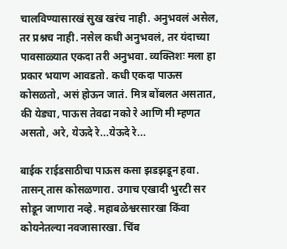चालविण्यासारखं सुख खरंच नाही. अनुभवलं असेल, तर प्रश्नच नाही. नसेल कधी अनुभवलं, तर यंदाच्या पावसाळ्यात एकदा तरी अनुभवा. व्यक्तिशः मला हा प्रकार भयाण आवडतो. कधी एकदा पाऊस कोसळतो, असं होऊन जातं. मित्र बोंबलत असतात, की येड्या, पाऊस तेवढा नको रे आणि मी म्हणत असतो, अरे, येऊदे रे...येऊदे रे...

बाईक राईडसाठीचा पाऊस कसा झडझडून हवा. तासन् तास कोसळणारा. उगाच एखादी भुरटी सर सोडून जाणारा नव्हे. महाबळेश्वरसारखा किंवा कोयनेतल्या नवजासारखा. चिंब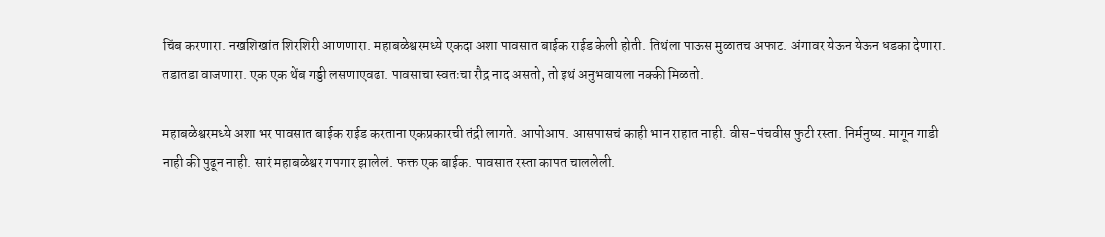चिंब करणारा. नखशिखांत शिरशिरी आणणारा. महाबळेश्वरमध्ये एकदा अशा पावसात बाईक राईड केली होती. तिथंला पाऊस मुळातच अफाट. अंगावर येऊन येऊन धडका देणारा. तडातडा वाजणारा. एक एक थेंब गड्डी लसणाएवढा. पावसाचा स्वतःचा रौद्र नाद असतो, तो इथं अनुभवायला नक्की मिळतो.

महाबळेश्वरमध्ये अशा भर पावसात बाईक राईड करताना एकप्रकारची तंद्री लागते. आपोआप. आसपासचं काही भान राहात नाही. वीस-पंचवीस फुटी रस्ता. निर्मनुष्य. मागून गाडी नाही की पुढून नाही. सारं महाबळेश्वर गपगार झालेलं. फक्त एक बाईक. पावसात रस्ता कापत चाललेली.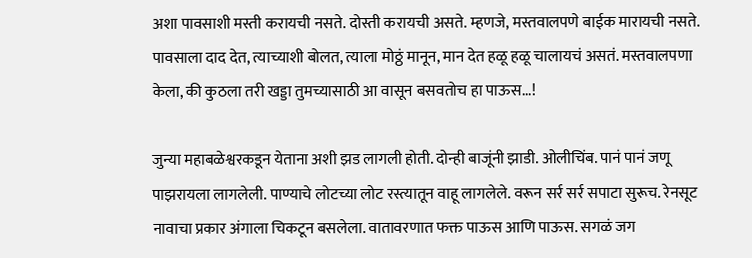अशा पावसाशी मस्ती करायची नसते. दोस्ती करायची असते. म्हणजे, मस्तवालपणे बाईक मारायची नसते. पावसाला दाद देत, त्याच्याशी बोलत, त्याला मोठ्ठं मानून, मान देत हळू हळू चालायचं असतं. मस्तवालपणा केला, की कुठला तरी खड्डा तुमच्यासाठी आ वासून बसवतोच हा पाऊस...!

जुन्या महाबळेश्वरकडून येताना अशी झड लागली होती. दोन्ही बाजूंनी झाडी. ओलीचिंब. पानं पानं जणू पाझरायला लागलेली. पाण्याचे लोटच्या लोट रस्त्यातून वाहू लागलेले. वरून सर्र सर्र सपाटा सुरूच. रेनसूट नावाचा प्रकार अंगाला चिकटून बसलेला. वातावरणात फक्त पाऊस आणि पाऊस. सगळं जग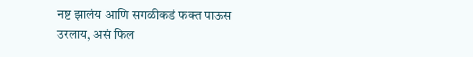नष्ट झालंय आणि सगळीकडं फक्त पाऊस उरलाय, असं फिल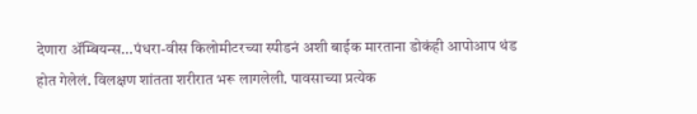देणारा ॲम्बियन्स...पंधरा-वीस किलोमीटरच्या स्पीडनं अशी बाईक मारताना डोकंही आपोआप थंड होत गेलेलं. विलक्षण शांतता शरीरात भरू लागलेली. पावसाच्या प्रत्येक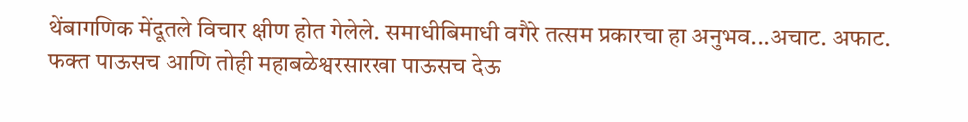थेंबागणिक मेंदूतले विचार क्षीण होत गेलेले. समाधीबिमाधी वगैरे तत्सम प्रकारचा हा अनुभव...अचाट. अफाट. फक्त पाऊसच आणि तोही महाबळेश्वरसारखा पाऊसच देऊ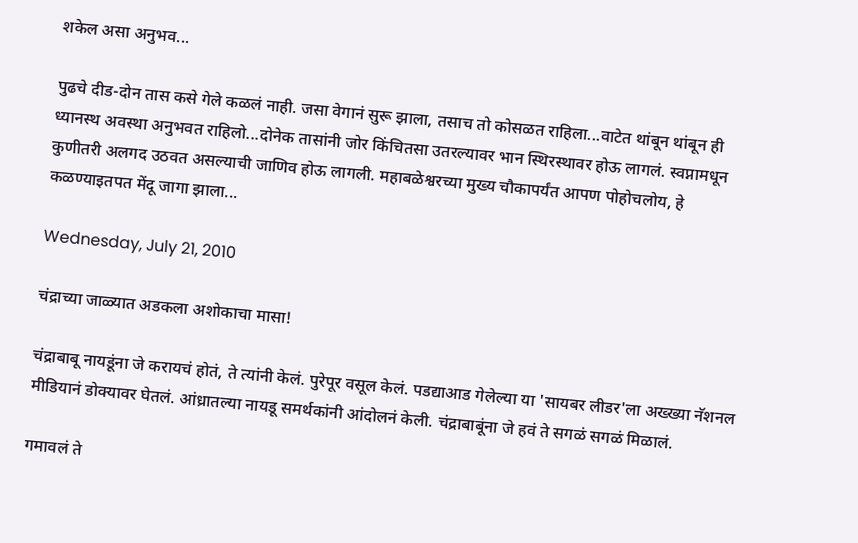शकेल असा अनुभव...

पुढचे दीड-दोन तास कसे गेले कळलं नाही. जसा वेगानं सुरू झाला, तसाच तो कोसळत राहिला...वाटेत थांबून थांबून ही ध्यानस्थ अवस्था अनुभवत राहिलो...दोनेक तासांनी जोर किंचितसा उतरल्यावर भान स्थिरस्थावर होऊ लागलं. स्वप्नामधून कुणीतरी अलगद उठवत असल्याची जाणिव होऊ लागली. महाबळेश्वरच्या मुख्य चौकापर्यंत आपण पोहोचलोय, हे कळण्याइतपत मेंदू जागा झाला...

Wednesday, July 21, 2010

चंद्राच्या जाळ्यात अडकला अशोकाचा मासा!

चंद्राबाबू नायडूंना जे करायचं होतं, ते त्यांनी केलं. पुरेपूर वसूल केलं. पडद्याआड गेलेल्या या 'सायबर लीडर'ला अख्ख्या नॅशनल मीडियानं डोक्यावर घेतलं. आंध्रातल्या नायडू समर्थकांनी आंदोलनं केली. चंद्राबाबूंना जे हवं ते सगळं सगळं मिळालं.

गमावलं ते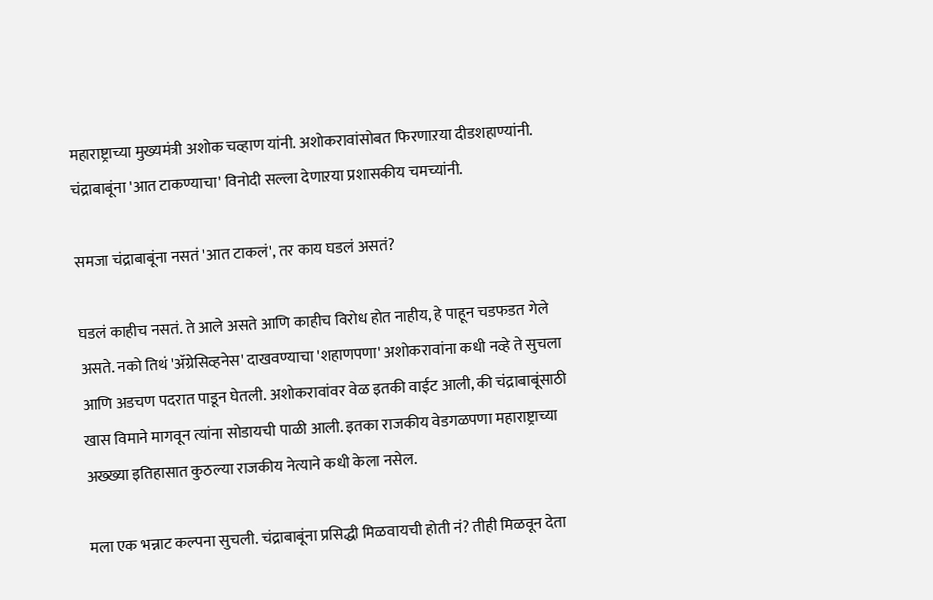महाराष्ट्राच्या मुख्यमंत्री अशोक चव्हाण यांनी. अशोकरावांसोबत फिरणाऱया दीडशहाण्यांनी. चंद्राबाबूंना 'आत टाकण्याचा' विनोदी सल्ला देणाऱया प्रशासकीय चमच्यांनी.

समजा चंद्राबाबूंना नसतं 'आत टाकलं', तर काय घडलं असतं?

घडलं काहीच नसतं. ते आले असते आणि काहीच विरोध होत नाहीय, हे पाहून चडफडत गेले असते. नको तिथं 'ॲग्रेसिव्हनेस' दाखवण्याचा 'शहाणपणा' अशोकरावांना कधी नव्हे ते सुचला आणि अडचण पदरात पाडून घेतली. अशोकरावांवर वेळ इतकी वाईट आली, की चंद्राबाबूंसाठी खास विमाने मागवून त्यांना सोडायची पाळी आली. इतका राजकीय वेडगळपणा महाराष्ट्राच्या अख्ख्या इतिहासात कुठल्या राजकीय नेत्याने कधी केला नसेल.

मला एक भन्नाट कल्पना सुचली. चंद्राबाबूंना प्रसिद्धी मिळवायची होती नं? तीही मिळवून देता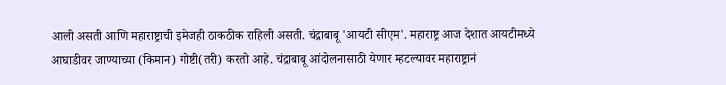आली असती आणि महाराष्ट्राची इमेजही ठाकठीक राहिली असती. चंद्राबाबू 'आयटी सीएम'. महाराष्ट्र आज देशात आयटीमध्ये आघाडीवर जाण्याच्या (किमान) गोष्टी(तरी) करतो आहे. चंद्राबाबू आंदोलनासाठी येणार म्हटल्यावर महाराष्ट्रानं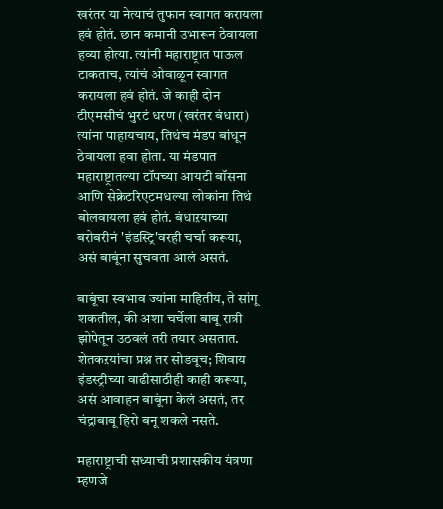खरंतर या नेत्याचं तुफान स्वागत करायला हवं होतं. छान कमानी उभारून ठेवायला हव्या होत्या. त्यांनी महाराष्ट्रात पाऊल टाकताच, त्यांचं ओवाळून स्वागत करायला हवं होतं. जे काही दोन टीएमसीचं भुरटं धरण (खरंतर बंधारा) त्यांना पाहायचाय, तिथंच मंडप बांधून ठेवायला हवा होता. या मंडपात महाराष्ट्रातल्या टॉपच्या आयटी बॉसना आणि सेक्रेटरिएटमधल्या लोकांना तिथं बोलवायला हवं होतं. बंधाऱयाच्या बरोबरीनं 'इंडस्ट्रि'वरही चर्चा करूया, असं बाबूंना सुचवता आलं असतं.

बाबूंचा स्वभाव ज्यांना माहितीय, ते सांगू शकतील, की अशा चर्चेला बाबू रात्री झोपेतून उठवलं तरी तयार असतात. शेतकऱयांचा प्रश्न तर सोडवूच; शिवाय इंडस्ट्रीच्या वाढीसाठीही काही करूया, असं आवाहन बाबूंना केलं असतं, तर चंद्राबाबू हिरो बनू शकले नसते.

महाराष्ट्राची सध्याची प्रशासकीय यंत्रणा म्हणजे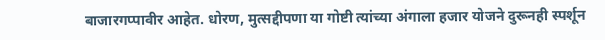बाजारगप्पावीर आहेत. धोरण, मुत्सद्दीपणा या गोष्टी त्यांच्या अंगाला हजार योजने दुरूनही स्पर्शून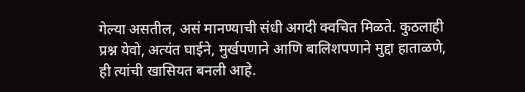गेल्या असतील, असं मानण्याची संधी अगदी क्वचित मिळते. कुठलाही प्रश्न येवो, अत्यंत घाईने, मुर्खपणाने आणि बालिशपणाने मुद्दा हाताळणे, ही त्यांची खासियत बनली आहे.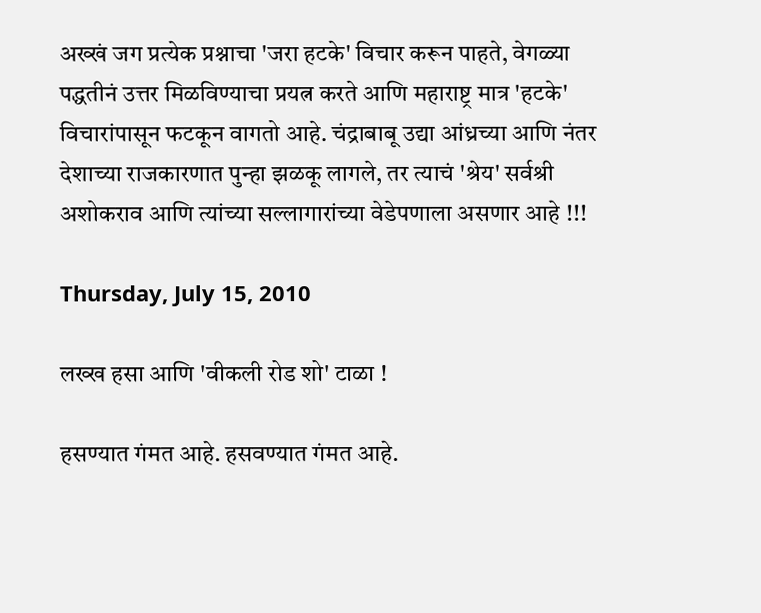अख्खं जग प्रत्येक प्रश्नाचा 'जरा हटके' विचार करून पाहते, वेगळ्या पद्धतीनं उत्तर मिळविण्याचा प्रयत्न करते आणि महाराष्ट्र मात्र 'हटके' विचारांपासून फटकून वागतो आहे. चंद्राबाबू उद्या आंध्रच्या आणि नंतर देशाच्या राजकारणात पुन्हा झळकू लागले, तर त्याचं 'श्रेय' सर्वश्री अशोकराव आणि त्यांच्या सल्लागारांच्या वेडेपणाला असणार आहे !!!

Thursday, July 15, 2010

लख्ख हसा आणि 'वीकली रोड शो' टाळा !

हसण्यात गंमत आहे. हसवण्यात गंमत आहे.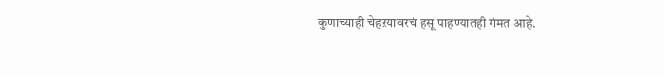कुणाच्याही चेहऱयावरचं हसू पाहण्यातही गंमत आहे.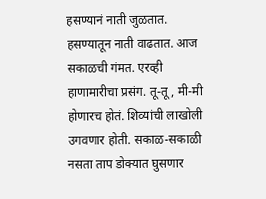हसण्यानं नाती जुळतात. हसण्यातून नाती वाढतात. आज सकाळची गंमत. एरव्ही हाणामारीचा प्रसंग. तू-तू, मी-मी होणारच होतं. शिव्यांची लाखोली उगवणार होती. सकाळ-सकाळी नसता ताप डोक्यात घुसणार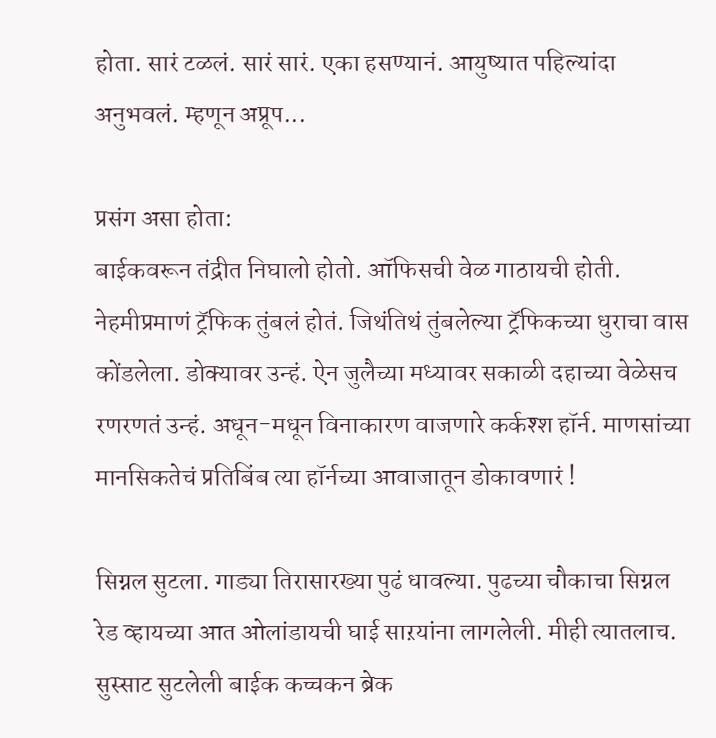होता. सारं टळलं. सारं सारं. एका हसण्यानं. आयुष्यात पहिल्यांदा अनुभवलं. म्हणून अप्रूप...

प्रसंग असा होता:
बाईकवरून तंद्रीत निघालो होतो. ऑफिसची वेळ गाठायची होती. नेहमीप्रमाणं ट्रॅफिक तुंबलं होतं. जिथंतिथं तुंबलेल्या ट्रॅफिकच्या धुराचा वास कोंडलेला. डोक्यावर उन्हं. ऐन जुलैच्या मध्यावर सकाळी दहाच्या वेळेसच रणरणतं उन्हं. अधून-मधून विनाकारण वाजणारे कर्कश्श हॉर्न. माणसांच्या मानसिकतेचं प्रतिबिंब त्या हॉर्नच्या आवाजातून डोकावणारं !

सिग्नल सुटला. गाड्या तिरासारख्या पुढं धावल्या. पुढच्या चौकाचा सिग्नल रेड व्हायच्या आत ओलांडायची घाई साऱयांना लागलेली. मीही त्यातलाच. सुस्साट सुटलेली बाईक कच्चकन ब्रेक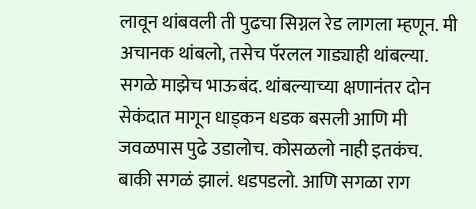लावून थांबवली ती पुढचा सिग्नल रेड लागला म्हणून. मी अचानक थांबलो, तसेच पॅरलल गाड्याही थांबल्या. सगळे माझेच भाऊबंद. थांबल्याच्या क्षणानंतर दोन सेकंदात मागून धाड्कन धडक बसली आणि मी जवळपास पुढे उडालोच. कोसळलो नाही इतकंच. बाकी सगळं झालं. धडपडलो. आणि सगळा राग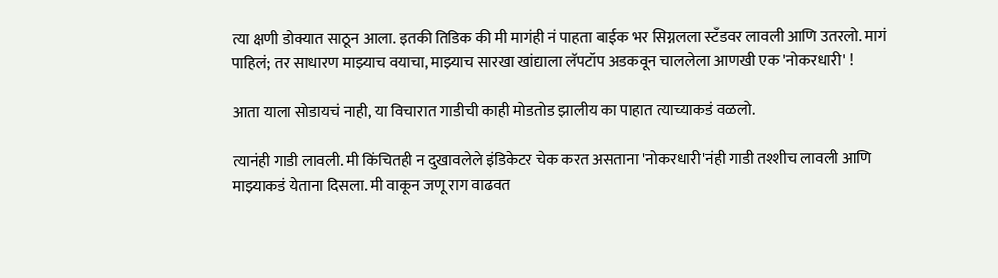त्या क्षणी डोक्यात साठून आला. इतकी तिडिक की मी मागंही नं पाहता बाईक भर सिग्नलला स्टॅंडवर लावली आणि उतरलो. मागं पाहिलं; तर साधारण माझ्याच वयाचा, माझ्याच सारखा खांद्याला लॅपटॉप अडकवून चाललेला आणखी एक 'नोकरधारी' !

आता याला सोडायचं नाही, या विचारात गाडीची काही मोडतोड झालीय का पाहात त्याच्याकडं वळलो.

त्यानंही गाडी लावली. मी किंचितही न दुखावलेले इंडिकेटर चेक करत असताना 'नोकरधारी'नंही गाडी तश्शीच लावली आणि माझ्याकडं येताना दिसला. मी वाकून जणू राग वाढवत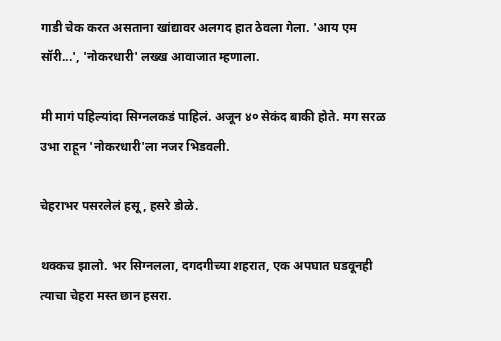गाडी चेक करत असताना खांद्यावर अलगद हात ठेवला गेला. 'आय एम सॉरी...', 'नोकरधारी' लख्ख आवाजात म्हणाला.

मी मागं पहिल्यांदा सिग्नलकडं पाहिलं. अजून ४० सेकंद बाकी होते. मग सरळ उभा राहून 'नोकरधारी'ला नजर भिडवली.

चेहराभर पसरलेलं हसू, हसरे डोळे.

थक्कच झालो. भर सिग्नलला, दगदगीच्या शहरात, एक अपघात घडवूनही त्याचा चेहरा मस्त छान हसरा.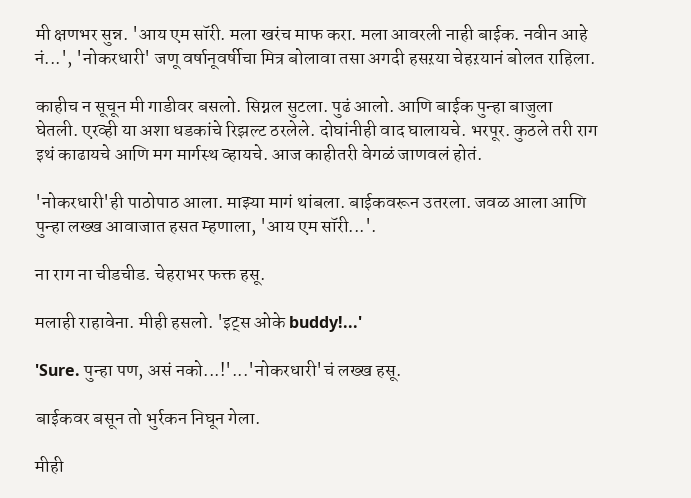मी क्षणभर सुन्न. 'आय एम सॉरी. मला खरंच माफ करा. मला आवरली नाही बाईक. नवीन आहे नं...', 'नोकरधारी' जणू वर्षानूवर्षीचा मित्र बोलावा तसा अगदी हसऱया चेहऱयानं बोलत राहिला.

काहीच न सूचून मी गाडीवर बसलो. सिग्नल सुटला. पुढं आलो. आणि बाईक पुन्हा बाजुला घेतली. एरव्ही या अशा धडकांचे रिझल्ट ठरलेले. दोघांनीही वाद घालायचे. भरपूर. कुठले तरी राग इथं काढायचे आणि मग मार्गस्थ व्हायचे. आज काहीतरी वेगळं जाणवलं होतं.

'नोकरधारी'ही पाठोपाठ आला. माझ्या मागं थांबला. बाईकवरून उतरला. जवळ आला आणि पुन्हा लख्ख आवाजात हसत म्हणाला, 'आय एम सॉरी...'.

ना राग ना चीडचीड. चेहराभर फक्त हसू.

मलाही राहावेना. मीही हसलो. 'इट्स ओके buddy!...'

'Sure. पुन्हा पण, असं नको...!'...'नोकरधारी'चं लख्ख हसू.

बाईकवर बसून तो भुर्रकन निघून गेला.

मीही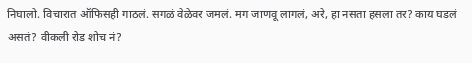निघालो. विचारात ऑफिसही गाठलं. सगळं वेळेवर जमलं. मग जाणवू लागलं, अरे, हा नसता हसला तर? काय घडलं असतं? वीकली रोड शोच नं?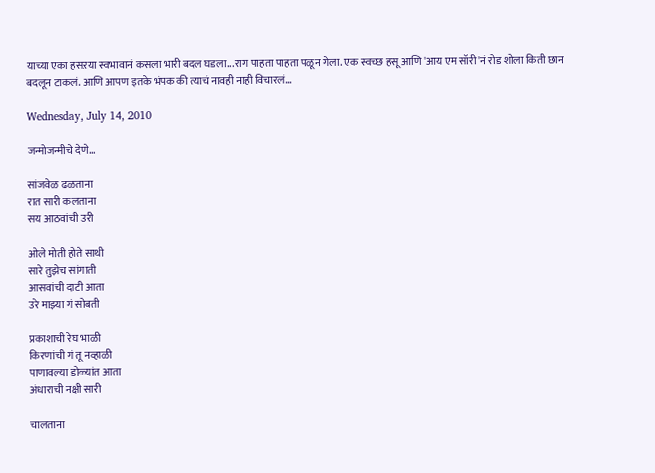याच्या एका हसऱया स्वभावानं कसला भारी बदल घडला...राग पाहता पाहता पळून गेला. एक स्वच्छ हसू आणि 'आय एम सॉरी'नं रोड शोला किती छान बदलून टाकलं. आणि आपण इतके भंपक की त्याचं नावही नाही विचारलं...

Wednesday, July 14, 2010

जन्मोजन्मीचे देणे...

सांजवेळ ढळताना
रात सारी कलताना
सय आठवांची उरी

ओले मोती होते साथी
सारे तुझेच सांगाती
आसवांची दाटी आता
उरे माझ्या गं सोबती

प्रकाशाची रेघ भाळी
किरणांची गं तू नव्हाळी
पाणावल्या डोळ्यांत आता
अंधाराची नक्षी सारी

चालताना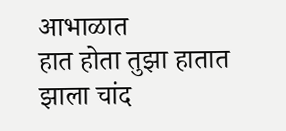आभाळात
हात होता तुझा हातात
झाला चांद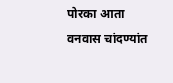पोरका आता
वनवास चांदण्यांत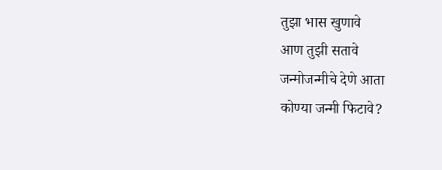तुझा भास खुणावे
आण तुझी सतावे
जन्मोजन्मीचे देणे आता
कोण्या जन्मी फिटावे?